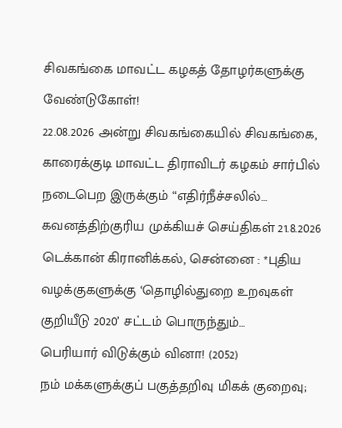சிவகங்கை மாவட்ட கழகத் தோழர்களுக்கு வேண்டுகோள்!
22.08.2026 அன்று சிவகங்கையில் சிவகங்கை, காரைக்குடி மாவட்ட திராவிடர் கழகம் சார்பில் நடைபெற இருக்கும் “எதிர்நீச்சலில்…
கவனத்திற்குரிய முக்கியச் செய்திகள் 21.8.2026
டெக்கான் கிரானிக்கல், சென்னை : *புதிய வழக்குகளுக்கு ‘தொழில்துறை உறவுகள் குறியீடு 2020’ சட்டம் பொருந்தும்…
பெரியார் விடுக்கும் வினா! (2052)
நம் மக்களுக்குப் பகுத்தறிவு மிகக் குறைவு;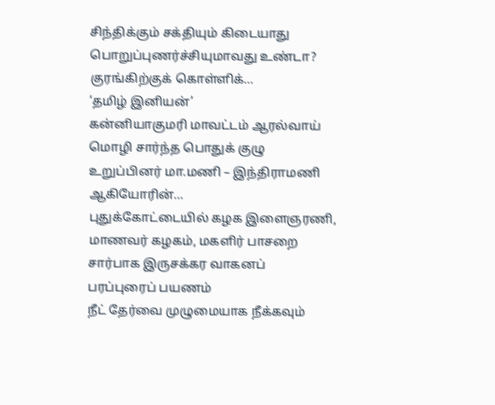சிந்திக்கும் சக்தியும் கிடையாது பொறுப்புணர்ச்சியுமாவது உண்டா? குரங்கிற்குக் கொள்ளிக்…
‘தமிழ் இனியன்’
கன்னியாகுமரி மாவட்டம் ஆரல்வாய் மொழி சார்ந்த பொதுக் குழு உறுப்பினர் மா.மணி – இந்திராமணி ஆகியோரின்…
புதுக்கோட்டையில் கழக இளைஞரணி, மாணவர் கழகம், மகளிர் பாசறை சார்பாக இருசக்கர வாகனப் பரப்புரைப் பயணம்
நீட் தேர்வை முழுமையாக நீக்கவும்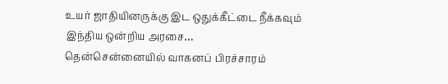உயர் ஜாதியினருக்கு இட ஒதுக்கீட்டை நீக்கவும் இந்திய ஒன்றிய அரசை…
தென்சென்னையில் வாகனப் பிரச்சாரம்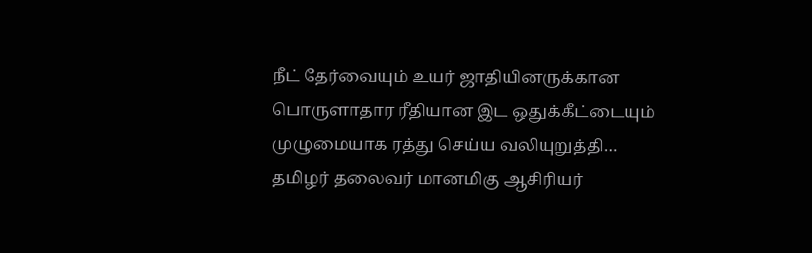நீட் தேர்வையும் உயர் ஜாதியினருக்கான பொருளாதார ரீதியான இட ஒதுக்கீட்டையும் முழுமையாக ரத்து செய்ய வலியுறுத்தி…
தமிழர் தலைவர் மானமிகு ஆசிரியர்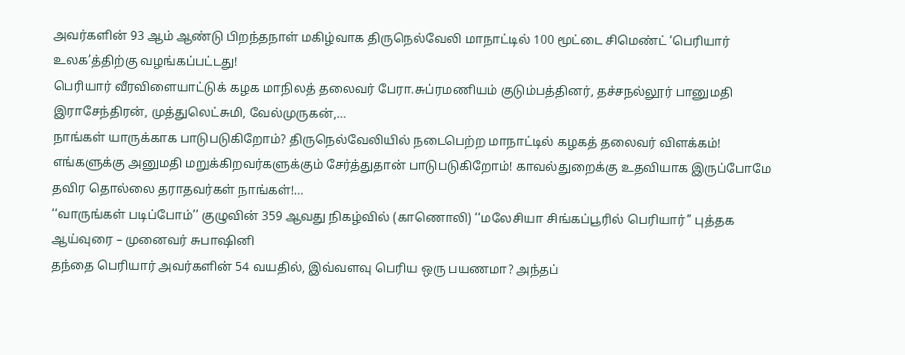அவர்களின் 93 ஆம் ஆண்டு பிறந்தநாள் மகிழ்வாக திருநெல்வேலி மாநாட்டில் 100 மூட்டை சிமெண்ட் ‘பெரியார் உலக’த்திற்கு வழங்கப்பட்டது!
பெரியார் வீரவிளையாட்டுக் கழக மாநிலத் தலைவர் பேரா.சுப்ரமணியம் குடும்பத்தினர், தச்சநல்லூர் பானுமதி இராசேந்திரன், முத்துலெட்சுமி, வேல்முருகன்,…
நாங்கள் யாருக்காக பாடுபடுகிறோம்? திருநெல்வேலியில் நடைபெற்ற மாநாட்டில் கழகத் தலைவர் விளக்கம்!
எங்களுக்கு அனுமதி மறுக்கிறவர்களுக்கும் சேர்த்துதான் பாடுபடுகிறோம்! காவல்துறைக்கு உதவியாக இருப்போமே தவிர தொல்லை தராதவர்கள் நாங்கள்!…
‘‘வாருங்கள் படிப்போம்’’ குழுவின் 359 ஆவது நிகழ்வில் (காணொலி) ‘‘மலேசியா சிங்கப்பூரில் பெரியார்’’ புத்தக ஆய்வுரை – முனைவர் சுபாஷினி
தந்தை பெரியார் அவர்களின் 54 வயதில், இவ்வளவு பெரிய ஒரு பயணமா? அந்தப்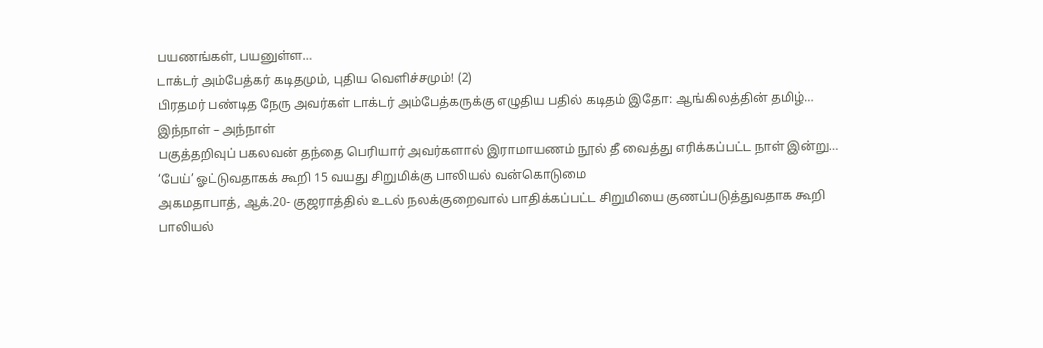பயணங்கள், பயனுள்ள…
டாக்டர் அம்பேத்கர் கடிதமும், புதிய வெளிச்சமும்! (2)
பிரதமர் பண்டித நேரு அவர்கள் டாக்டர் அம்பேத்கருக்கு எழுதிய பதில் கடிதம் இதோ: ஆங்கிலத்தின் தமிழ்…
இந்நாள் – அந்நாள்
பகுத்தறிவுப் பகலவன் தந்தை பெரியார் அவர்களால் இராமாயணம் நூல் தீ வைத்து எரிக்கப்பட்ட நாள் இன்று…
‘பேய்’ ஓட்டுவதாகக் கூறி 15 வயது சிறுமிக்கு பாலியல் வன்கொடுமை
அகமதாபாத், ஆக்.20- குஜராத்தில் உடல் நலக்குறைவால் பாதிக்கப்பட்ட சிறுமியை குணப்படுத்துவதாக கூறி பாலியல்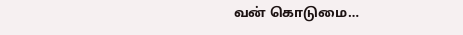வன் கொடுமை…